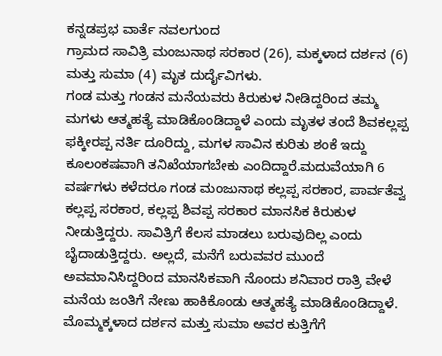ಕನ್ನಡಪ್ರಭ ವಾರ್ತೆ ನವಲಗುಂದ
ಗ್ರಾಮದ ಸಾವಿತ್ರಿ ಮಂಜುನಾಥ ಸರಕಾರ (26), ಮಕ್ಕಳಾದ ದರ್ಶನ (6) ಮತ್ತು ಸುಮಾ (4) ಮೃತ ದುರ್ದೈವಿಗಳು.
ಗಂಡ ಮತ್ತು ಗಂಡನ ಮನೆಯವರು ಕಿರುಕುಳ ನೀಡಿದ್ದರಿಂದ ತಮ್ಮ ಮಗಳು ಆತ್ಮಹತ್ಯೆ ಮಾಡಿಕೊಂಡಿದ್ದಾಳೆ ಎಂದು ಮೃತಳ ತಂದೆ ಶಿವಕಲ್ಲಪ್ಪ ಫಕ್ಕೀರಪ್ಪ ನರ್ತಿ ದೂರಿದ್ದು, ಮಗಳ ಸಾವಿನ ಕುರಿತು ಶಂಕೆ ಇದ್ದು ಕೂಲಂಕಷವಾಗಿ ತನಿಖೆಯಾಗಬೇಕು ಎಂದಿದ್ದಾರೆ.ಮದುವೆಯಾಗಿ 6 ವರ್ಷಗಳು ಕಳೆದರೂ ಗಂಡ ಮಂಜುನಾಥ ಕಲ್ಲಪ್ಪ ಸರಕಾರ, ಪಾರ್ವತೆವ್ವ ಕಲ್ಲಪ್ಪ ಸರಕಾರ, ಕಲ್ಲಪ್ಪ ಶಿವಪ್ಪ ಸರಕಾರ ಮಾನಸಿಕ ಕಿರುಕುಳ ನೀಡುತ್ತಿದ್ದರು. ಸಾವಿತ್ರಿಗೆ ಕೆಲಸ ಮಾಡಲು ಬರುವುದಿಲ್ಲ ಎಂದು ಬೈದಾಡುತ್ತಿದ್ದರು. ಅಲ್ಲದೆ, ಮನೆಗೆ ಬರುವವರ ಮುಂದೆ ಅವಮಾನಿಸಿದ್ದರಿಂದ ಮಾನಸಿಕವಾಗಿ ನೊಂದು ಶನಿವಾರ ರಾತ್ರಿ ವೇಳೆ ಮನೆಯ ಜಂತಿಗೆ ನೇಣು ಹಾಕಿಕೊಂಡು ಆತ್ಮಹತ್ಯೆ ಮಾಡಿಕೊಂಡಿದ್ದಾಳೆ. ಮೊಮ್ಮಕ್ಕಳಾದ ದರ್ಶನ ಮತ್ತು ಸುಮಾ ಅವರ ಕುತ್ತಿಗೆಗೆ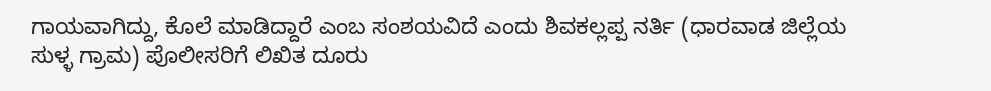ಗಾಯವಾಗಿದ್ದು, ಕೊಲೆ ಮಾಡಿದ್ದಾರೆ ಎಂಬ ಸಂಶಯವಿದೆ ಎಂದು ಶಿವಕಲ್ಲಪ್ಪ ನರ್ತಿ (ಧಾರವಾಡ ಜಿಲ್ಲೆಯ ಸುಳ್ಳ ಗ್ರಾಮ) ಪೊಲೀಸರಿಗೆ ಲಿಖಿತ ದೂರು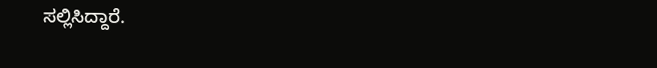ಸಲ್ಲಿಸಿದ್ದಾರೆ.